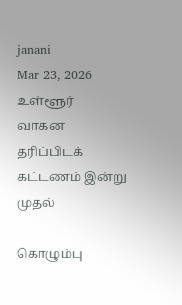janani
Mar 23, 2026
உள்ளூர்
வாகன தரிப்பிடக் கட்டணம் இன்று முதல்

கொழும்பு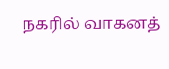நகரில் வாகனத்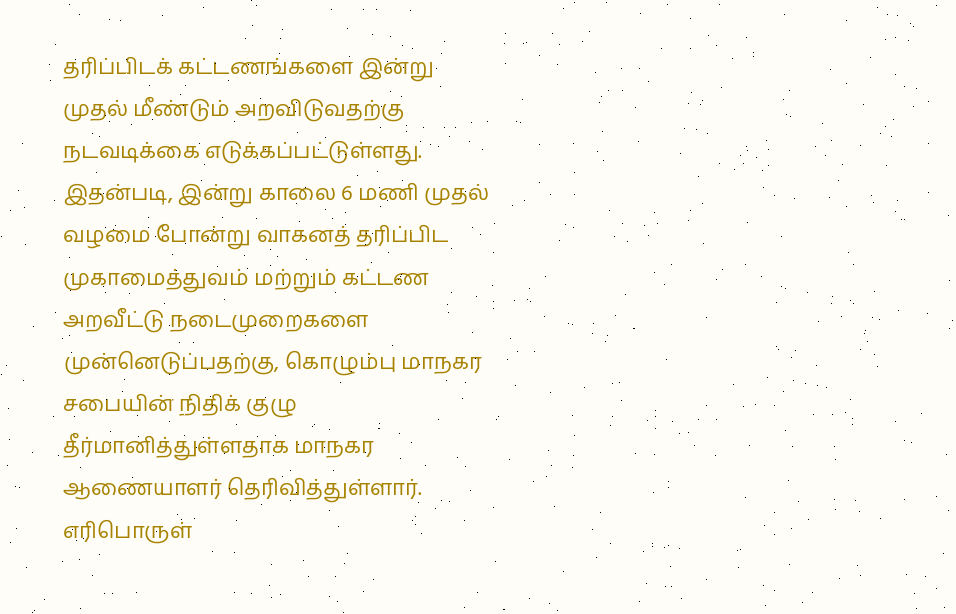தரிப்பிடக் கட்டணங்களை இன்று முதல் மீண்டும் அறவிடுவதற்கு நடவடிக்கை எடுக்கப்பட்டுள்ளது.
இதன்படி, இன்று காலை 6 மணி முதல் வழமை போன்று வாகனத் தரிப்பிட முகாமைத்துவம் மற்றும் கட்டண அறவீட்டு நடைமுறைகளை முன்னெடுப்பதற்கு, கொழும்பு மாநகர சபையின் நிதிக் குழு தீர்மானித்துள்ளதாக மாநகர ஆணையாளர் தெரிவித்துள்ளார்.
எரிபொருள்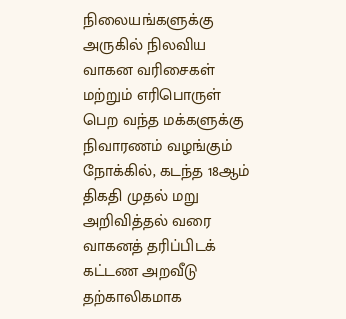நிலையங்களுக்கு அருகில் நிலவிய வாகன வரிசைகள் மற்றும் எரிபொருள் பெற வந்த மக்களுக்கு நிவாரணம் வழங்கும் நோக்கில், கடந்த 18ஆம் திகதி முதல் மறு அறிவித்தல் வரை வாகனத் தரிப்பிடக் கட்டண அறவீடு தற்காலிகமாக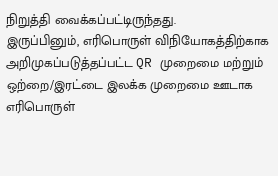நிறுத்தி வைக்கப்பட்டிருந்தது.
இருப்பினும், எரிபொருள் விநியோகத்திற்காக அறிமுகப்படுத்தப்பட்ட QR முறைமை மற்றும் ஒற்றை/இரட்டை இலக்க முறைமை ஊடாக எரிபொருள்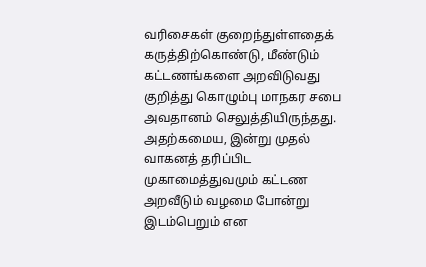வரிசைகள் குறைந்துள்ளதைக் கருத்திற்கொண்டு, மீண்டும் கட்டணங்களை அறவிடுவது குறித்து கொழும்பு மாநகர சபை அவதானம் செலுத்தியிருந்தது.
அதற்கமைய, இன்று முதல் வாகனத் தரிப்பிட முகாமைத்துவமும் கட்டண அறவீடும் வழமை போன்று இடம்பெறும் என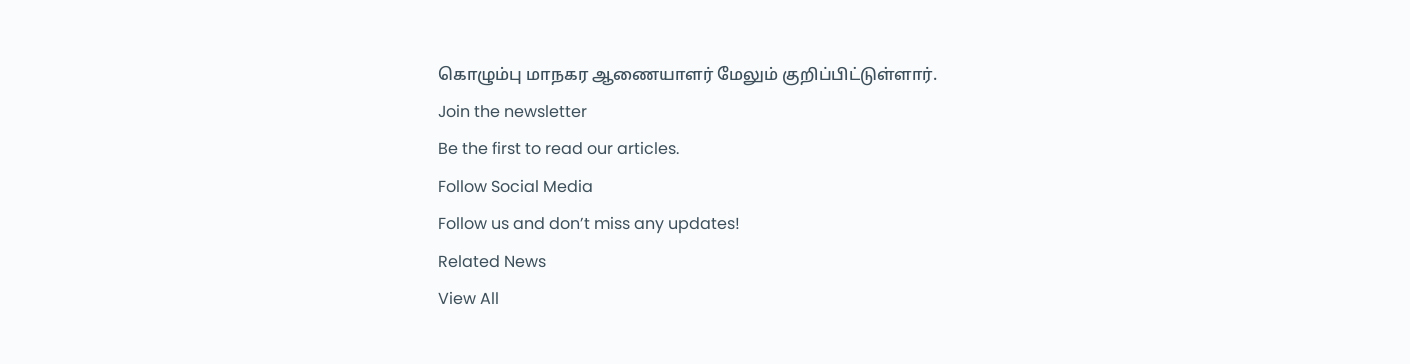கொழும்பு மாநகர ஆணையாளர் மேலும் குறிப்பிட்டுள்ளார்.
Join the newsletter
Be the first to read our articles.
Follow Social Media
Follow us and don’t miss any updates!
Related News
View All